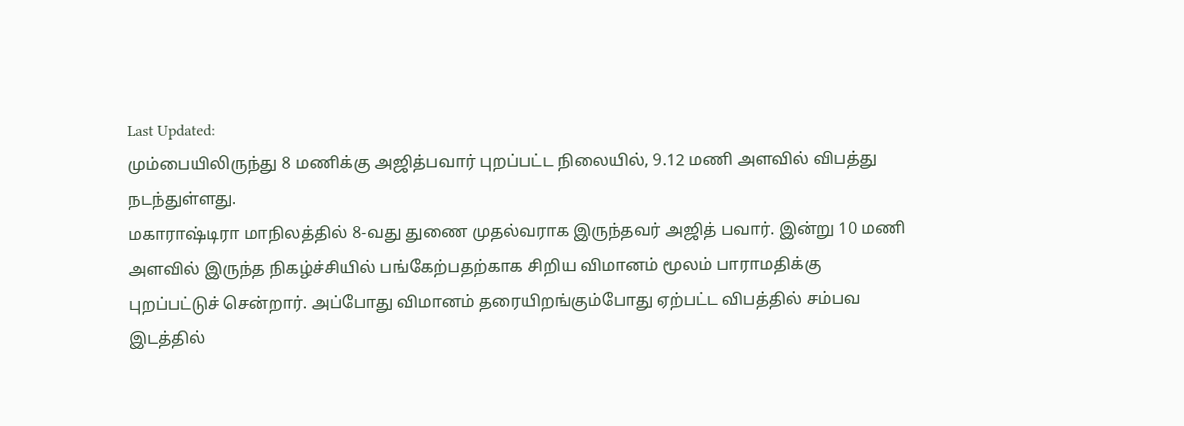Last Updated:
மும்பையிலிருந்து 8 மணிக்கு அஜித்பவார் புறப்பட்ட நிலையில், 9.12 மணி அளவில் விபத்து நடந்துள்ளது.
மகாராஷ்டிரா மாநிலத்தில் 8-வது துணை முதல்வராக இருந்தவர் அஜித் பவார். இன்று 10 மணி அளவில் இருந்த நிகழ்ச்சியில் பங்கேற்பதற்காக சிறிய விமானம் மூலம் பாராமதிக்கு புறப்பட்டுச் சென்றார். அப்போது விமானம் தரையிறங்கும்போது ஏற்பட்ட விபத்தில் சம்பவ இடத்தில்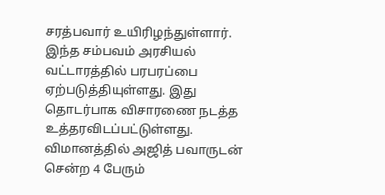சரத்பவார் உயிரிழந்துள்ளார். இந்த சம்பவம் அரசியல் வட்டாரத்தில் பரபரப்பை ஏற்படுத்தியுள்ளது. இது தொடர்பாக விசாரணை நடத்த உத்தரவிடப்பட்டுள்ளது.
விமானத்தில் அஜித் பவாருடன் சென்ற 4 பேரும்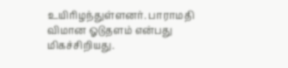உயிரிழந்துள்ளனர். பாராமதி விமான ஓடுதளம் என்பது மிகச்சிறியது.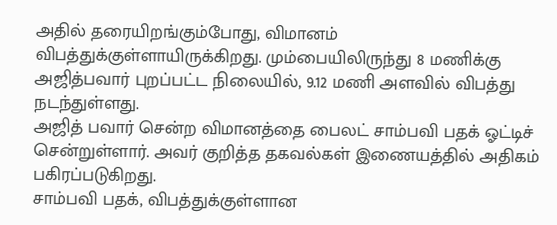அதில் தரையிறங்கும்போது, விமானம் விபத்துக்குள்ளாயிருக்கிறது. மும்பையிலிருந்து 8 மணிக்கு அஜித்பவார் புறப்பட்ட நிலையில், 9.12 மணி அளவில் விபத்து நடந்துள்ளது.
அஜித் பவார் சென்ற விமானத்தை பைலட் சாம்பவி பதக் ஓட்டிச் சென்றுள்ளார். அவர் குறித்த தகவல்கள் இணையத்தில் அதிகம் பகிரப்படுகிறது.
சாம்பவி பதக், விபத்துக்குள்ளான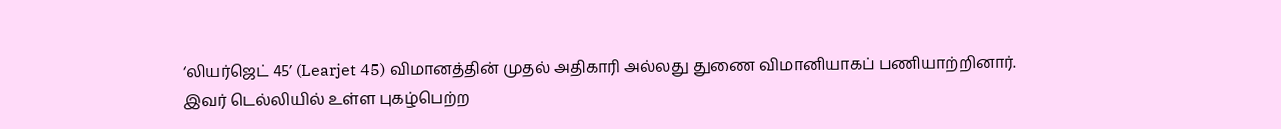‘லியர்ஜெட் 45’ (Learjet 45) விமானத்தின் முதல் அதிகாரி அல்லது துணை விமானியாகப் பணியாற்றினார்.
இவர் டெல்லியில் உள்ள புகழ்பெற்ற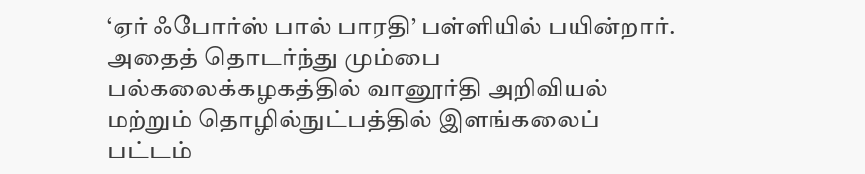‘ஏர் ஃபோர்ஸ் பால் பாரதி’ பள்ளியில் பயின்றார். அதைத் தொடர்ந்து மும்பை பல்கலைக்கழகத்தில் வானூர்தி அறிவியல் மற்றும் தொழில்நுட்பத்தில் இளங்கலைப் பட்டம்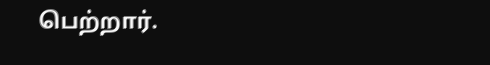பெற்றார்.